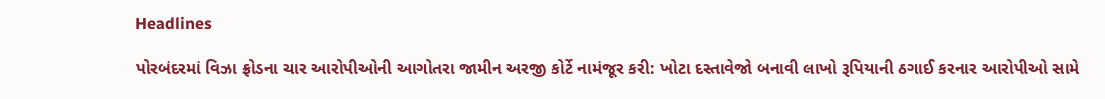Headlines

પોરબંદરમાં વિઝા ફ્રોડના ચાર આરોપીઓની આગોતરા જામીન અરજી કોર્ટે નામંજૂર કરી: ખોટા દસ્તાવેજો બનાવી લાખો રૂપિયાની ઠગાઈ કરનાર આરોપીઓ સામે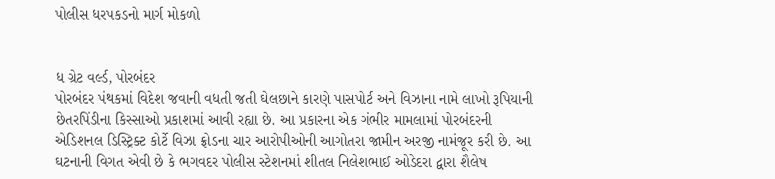પોલીસ ધરપકડનો માર્ગ મોકળો


ધ ગ્રેટ વર્લ્ડ, પોરબંદર
પોરબંદર પંથકમાં વિદેશ જવાની વધતી જતી ઘેલછાને કારણે પાસપોર્ટ અને વિઝાના નામે લાખો રૂપિયાની છેતરપિંડીના કિસ્સાઓ પ્રકાશમાં આવી રહ્યા છે. આ પ્રકારના એક ગંભીર મામલામાં પોરબંદરની એડિશનલ ડિસ્ટ્રિક્ટ કોર્ટે વિઝા ફ્રોડના ચાર આરોપીઓની આગોતરા જામીન અરજી નામંજૂર કરી છે. આ ઘટનાની વિગત એવી છે કે ભગવદર પોલીસ સ્ટેશનમાં શીતલ નિલેશભાઈ ઓડેદરા દ્વારા શૈલેષ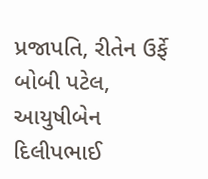પ્રજાપતિ, રીતેન ઉર્ફે બોબી પટેલ, આયુષીબેન દિલીપભાઈ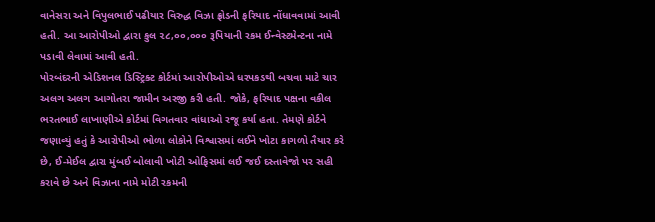વાનેસરા અને વિપુલભાઈ પઢીયાર વિરુદ્ધ વિઝા ફ્રોડની ફરિયાદ નોંધાવવામાં આવી હતી. આ આરોપીઓ દ્વારા કુલ ૨૮,૦૦,૦૦૦ રૂપિયાની રકમ ઈન્વેસ્ટમેન્ટના નામે પડાવી લેવામાં આવી હતી.
પોરબંદરની એડિશનલ ડિસ્ટ્રિક્ટ કોર્ટમાં આરોપીઓએ ધરપકડથી બચવા માટે ચાર અલગ અલગ આગોતરા જામીન અરજી કરી હતી. જોકે, ફરિયાદ પક્ષના વકીલ ભરતભાઈ લાખાણીએ કોર્ટમાં વિગતવાર વાંધાઓ રજૂ કર્યા હતા. તેમણે કોર્ટને જણાવ્યું હતું કે આરોપીઓ ભોળા લોકોને વિશ્વાસમાં લઈને ખોટા કાગળો તૈયાર કરે છે, ઈ-મેઈલ દ્વારા મુંબઈ બોલાવી ખોટી ઓફિસમાં લઈ જઈ દસ્તાવેજો પર સહી કરાવે છે અને વિઝાના નામે મોટી રકમની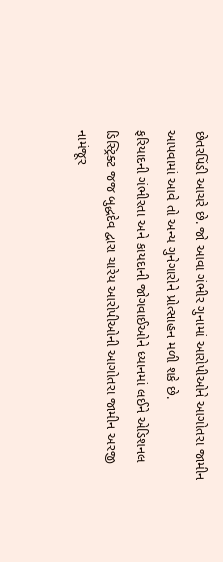છેતરપિંડી આચરે છે. જો આવા ગંભીર ગુનામાં આરોપીઓને આગોતરા જામીન આપવામાં આવે તો અન્ય ગુનેગારોને પ્રોત્સાહન મળી શકે છે.
ફરિયાદની ગંભીરતા અને કાયદાની જોગવાઈઓને ધ્યાનમાં લઈને એડિશનલ ડિસ્ટ્રિક્ટ જજ બુદ્ધદેવ દ્વારા ચારેય આરોપીઓની આગોતરા જામીન અરજી નામંજૂર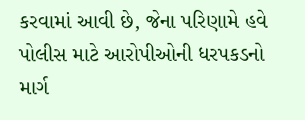કરવામાં આવી છે, જેના પરિણામે હવે પોલીસ માટે આરોપીઓની ધરપકડનો માર્ગ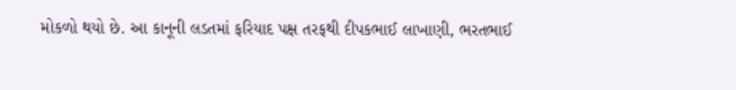મોકળો થયો છે. આ કાનૂની લડતમાં ફરિયાદ પક્ષ તરફથી દીપકભાઈ લાખાણી, ભરતભાઈ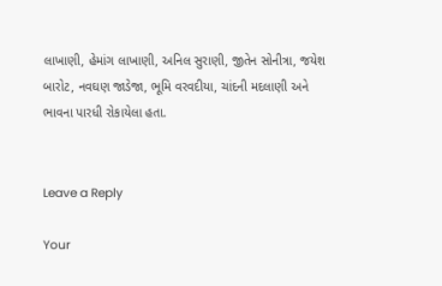લાખાણી, હેમાંગ લાખાણી, અનિલ સુરાણી, જીતેન સોનીત્રા, જયેશ બારોટ, નવઘણ જાડેજા, ભૂમિ વરવદીયા, ચાંદની મદલાણી અને ભાવના પારધી રોકાયેલા હતા.


Leave a Reply

Your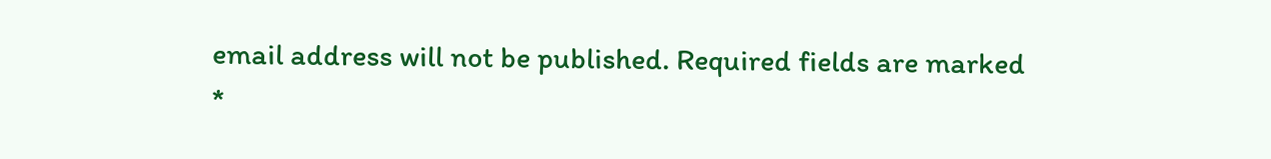email address will not be published. Required fields are marked *